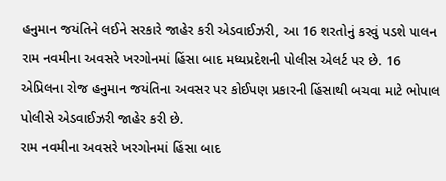હનુમાન જયંતિને લઈને સરકારે જાહેર કરી એડવાઈઝરી, આ 16 શરતોનું કરવું પડશે પાલન
રામ નવમીના અવસરે ખરગોનમાં હિંસા બાદ મધ્યપ્રદેશની પોલીસ એલર્ટ પર છે. 16 એપ્રિલના રોજ હનુમાન જયંતિના અવસર પર કોઈપણ પ્રકારની હિંસાથી બચવા માટે ભોપાલ પોલીસે એડવાઈઝરી જાહેર કરી છે.
રામ નવમીના અવસરે ખરગોનમાં હિંસા બાદ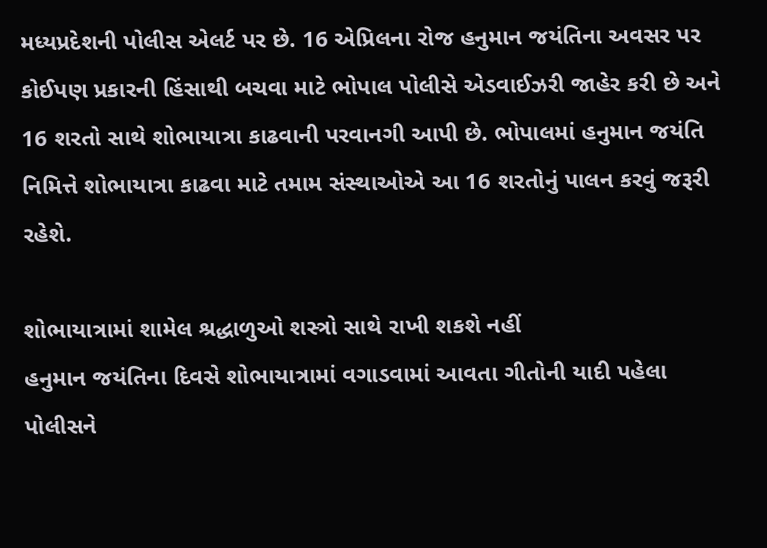મધ્યપ્રદેશની પોલીસ એલર્ટ પર છે. 16 એપ્રિલના રોજ હનુમાન જયંતિના અવસર પર કોઈપણ પ્રકારની હિંસાથી બચવા માટે ભોપાલ પોલીસે એડવાઈઝરી જાહેર કરી છે અને 16 શરતો સાથે શોભાયાત્રા કાઢવાની પરવાનગી આપી છે. ભોપાલમાં હનુમાન જયંતિ નિમિત્તે શોભાયાત્રા કાઢવા માટે તમામ સંસ્થાઓએ આ 16 શરતોનું પાલન કરવું જરૂરી રહેશે.

શોભાયાત્રામાં શામેલ શ્રદ્ધાળુઓ શસ્ત્રો સાથે રાખી શકશે નહીં
હનુમાન જયંતિના દિવસે શોભાયાત્રામાં વગાડવામાં આવતા ગીતોની યાદી પહેલા પોલીસને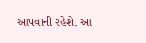આપવાની રહેશે. આ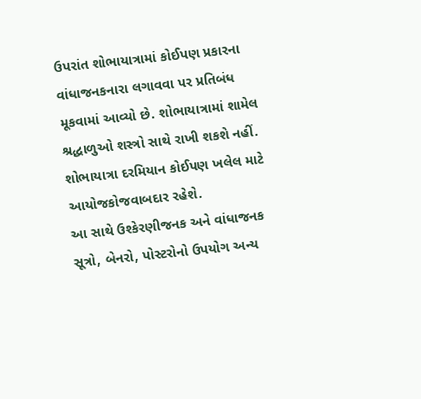ઉપરાંત શોભાયાત્રામાં કોઈપણ પ્રકારના વાંધાજનકનારા લગાવવા પર પ્રતિબંધ મૂકવામાં આવ્યો છે. શોભાયાત્રામાં શામેલ શ્રદ્ધાળુઓ શસ્ત્રો સાથે રાખી શકશે નહીં. શોભાયાત્રા દરમિયાન કોઈપણ ખલેલ માટે આયોજકોજવાબદાર રહેશે.
આ સાથે ઉશ્કેરણીજનક અને વાંધાજનક સૂત્રો, બેનરો, પોસ્ટરોનો ઉપયોગ અન્ય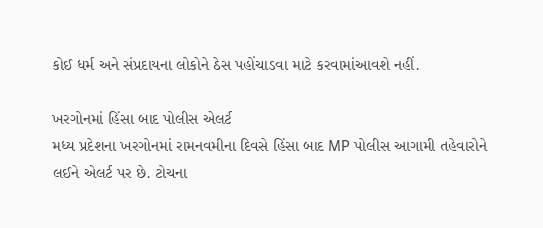કોઈ ધર્મ અને સંપ્રદાયના લોકોને ઠેસ પહોંચાડવા માટે કરવામાંઆવશે નહીં.

ખરગોનમાં હિંસા બાદ પોલીસ એલર્ટ
મધ્ય પ્રદેશના ખરગોનમાં રામનવમીના દિવસે હિંસા બાદ MP પોલીસ આગામી તહેવારોને લઈને એલર્ટ પર છે. ટોચના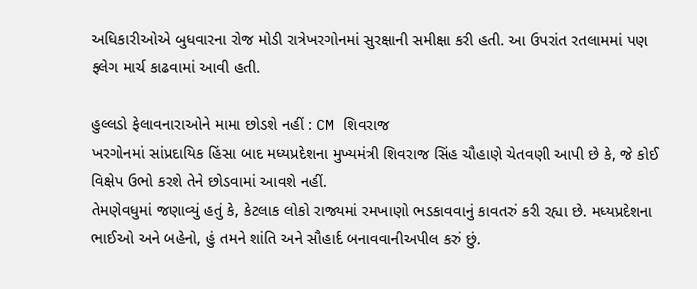અધિકારીઓએ બુધવારના રોજ મોડી રાત્રેખરગોનમાં સુરક્ષાની સમીક્ષા કરી હતી. આ ઉપરાંત રતલામમાં પણ ફ્લેગ માર્ચ કાઢવામાં આવી હતી.

હુલ્લડો ફેલાવનારાઓને મામા છોડશે નહીં : CM શિવરાજ
ખરગોનમાં સાંપ્રદાયિક હિંસા બાદ મધ્યપ્રદેશના મુખ્યમંત્રી શિવરાજ સિંહ ચૌહાણે ચેતવણી આપી છે કે, જે કોઈ વિક્ષેપ ઉભો કરશે તેને છોડવામાં આવશે નહીં.
તેમણેવધુમાં જણાવ્યું હતું કે, કેટલાક લોકો રાજ્યમાં રમખાણો ભડકાવવાનું કાવતરું કરી રહ્યા છે. મધ્યપ્રદેશના ભાઈઓ અને બહેનો, હું તમને શાંતિ અને સૌહાર્દ બનાવવાનીઅપીલ કરું છું.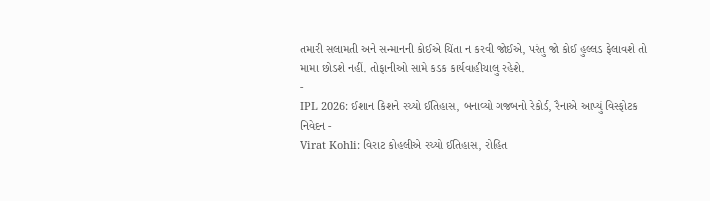તમારી સલામતી અને સન્માનની કોઈએ ચિંતા ન કરવી જોઈએ, પરંતુ જો કોઈ હુલ્લડ ફેલાવશે તો મામા છોડશે નહીં. તોફાનીઓ સામે કડક કાર્યવાહીચાલુ રહેશે.
-
IPL 2026: ઈશાન કિશને રચ્યો ઈતિહાસ, બનાવ્યો ગજબનો રેકોર્ડ, રૈનાએ આપ્યું વિસ્ફોટક નિવેદન -
Virat Kohli: વિરાટ કોહલીએ રચ્યો ઈતિહાસ, રોહિત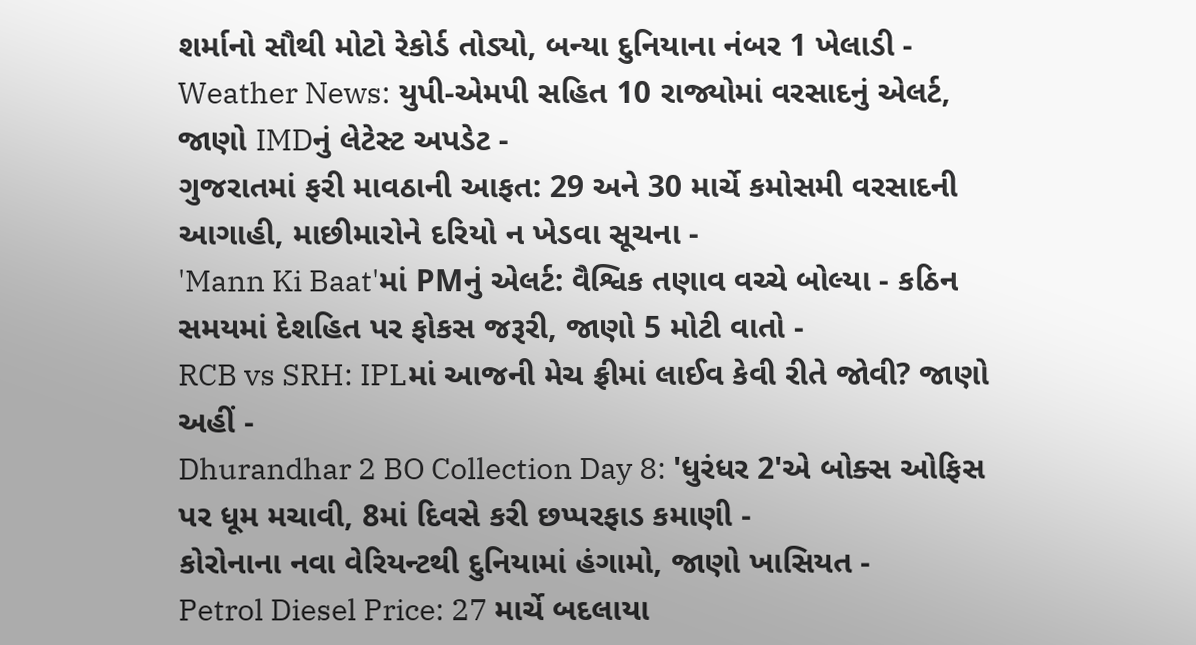શર્માનો સૌથી મોટો રેકોર્ડ તોડ્યો, બન્યા દુનિયાના નંબર 1 ખેલાડી -
Weather News: યુપી-એમપી સહિત 10 રાજ્યોમાં વરસાદનું એલર્ટ, જાણો IMDનું લેટેસ્ટ અપડેટ -
ગુજરાતમાં ફરી માવઠાની આફત: 29 અને 30 માર્ચે કમોસમી વરસાદની આગાહી, માછીમારોને દરિયો ન ખેડવા સૂચના -
'Mann Ki Baat'માં PMનું એલર્ટ: વૈશ્વિક તણાવ વચ્ચે બોલ્યા - કઠિન સમયમાં દેશહિત પર ફોકસ જરૂરી, જાણો 5 મોટી વાતો -
RCB vs SRH: IPLમાં આજની મેચ ફ્રીમાં લાઈવ કેવી રીતે જોવી? જાણો અહીં -
Dhurandhar 2 BO Collection Day 8: 'ધુરંધર 2'એ બોક્સ ઓફિસ પર ધૂમ મચાવી, 8માં દિવસે કરી છપ્પરફાડ કમાણી -
કોરોનાના નવા વેરિયન્ટથી દુનિયામાં હંગામો, જાણો ખાસિયત -
Petrol Diesel Price: 27 માર્ચે બદલાયા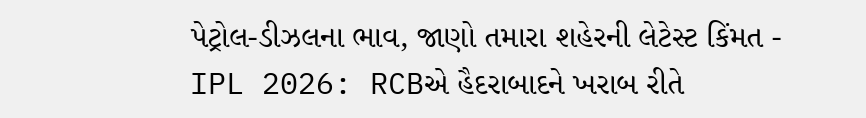પેટ્રોલ-ડીઝલના ભાવ, જાણો તમારા શહેરની લેટેસ્ટ કિંમત -
IPL 2026: RCBએ હૈદરાબાદને ખરાબ રીતે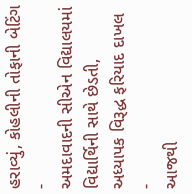હરાવ્યું, કોહલીની તોફાની બેટિંગ -
અમદાવાદની સીએન વિદ્યાલયમાં વિદ્યાર્થિની સાથે છેડતી, અધ્યાપક વિરૂદ્ધ ફરિયાદ દાખલ -
આજથી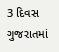3 દિવસ ગુજરાતમાં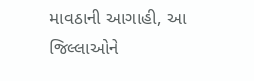માવઠાની આગાહી, આ જિલ્લાઓને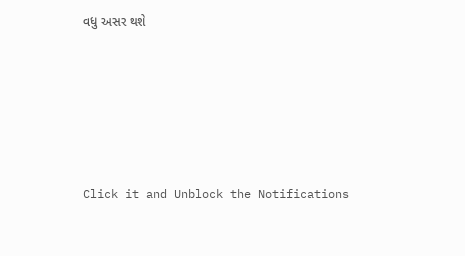વધુ અસર થશે








Click it and Unblock the Notifications